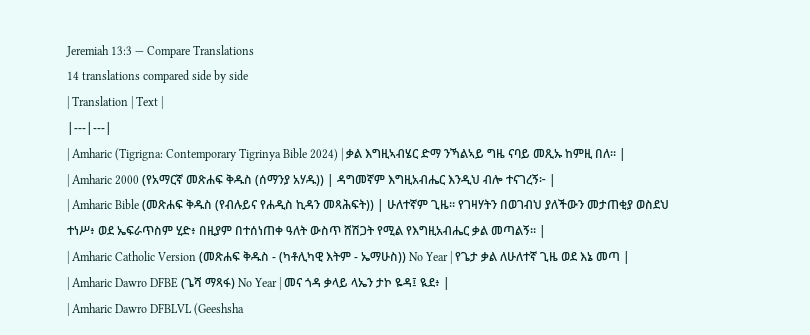Jeremiah 13:3 — Compare Translations
14 translations compared side by side
| Translation | Text |
|---|---|
| Amharic (Tigrigna: Contemporary Tigrinya Bible 2024) | ቃል እግዚኣብሄር ድማ ንኻልኣይ ግዜ ናባይ መጺኡ ከምዚ በለ። |
| Amharic 2000 (የአማርኛ መጽሐፍ ቅዱስ (ሰማንያ አሃዱ)) | ዳግመኛም እግዚአብሔር እንዲህ ብሎ ተናገረኝ፦ |
| Amharic Bible (መጽሐፍ ቅዱስ (የብሉይና የሐዲስ ኪዳን መጻሕፍት)) | ሁለተኛም ጊዜ። የገዛሃትን በወገብህ ያለችውን መታጠቂያ ወስደህ ተነሥ፥ ወደ ኤፍራጥስም ሂድ፥ በዚያም በተሰነጠቀ ዓለት ውስጥ ሸሽጋት የሚል የእግዚአብሔር ቃል መጣልኝ። |
| Amharic Catholic Version (መጽሐፍ ቅዱስ - (ካቶሊካዊ እትም - ኤማሁስ)) No Year | የጌታ ቃል ለሁለተኛ ጊዜ ወደ እኔ መጣ |
| Amharic Dawro DFBE (ጌሻ ማጻፋ) No Year | መና ጎዳ ቃላይ ላኤን ታኮ ዬዳ፤ ዪደ፥ |
| Amharic Dawro DFBLVL (Geeshsha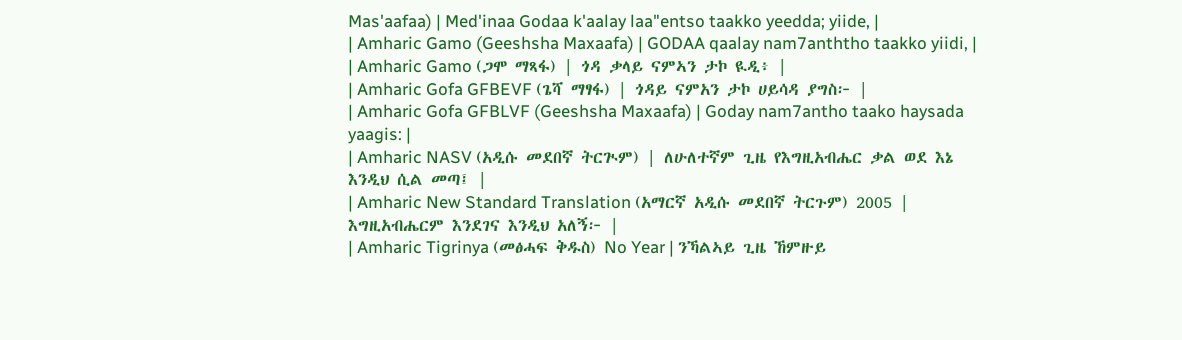Mas'aafaa) | Med'inaa Godaa k'aalay laa"entso taakko yeedda; yiide, |
| Amharic Gamo (Geeshsha Maxaafa) | GODAA qaalay nam7anththo taakko yiidi, |
| Amharic Gamo (ጋሞ ማጻፋ) | ጎዳ ቃላይ ናምኣን ታኮ ዪዲ፥ |
| Amharic Gofa GFBEVF (ጌሻ ማፃፋ) | ጎዳይ ናምአን ታኮ ሀይሳዳ ያግስ፦ |
| Amharic Gofa GFBLVF (Geeshsha Maxaafa) | Goday nam7antho taako haysada yaagis: |
| Amharic NASV (አዲሱ መደበኛ ትርጒም) | ለሁለተኛም ጊዜ የእግዚአብሔር ቃል ወደ እኔ እንዲህ ሲል መጣ፤ |
| Amharic New Standard Translation (አማርኛ አዲሱ መደበኛ ትርጉም) 2005 | እግዚአብሔርም እንደገና እንዲህ አለኝ፦ |
| Amharic Tigrinya (መፅሓፍ ቅዱስ) No Year | ንኻልኣይ ጊዜ ኸምዙይ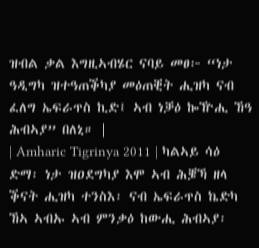ዝብል ቃል እግዚኣብሄር ናባይ መፀ፦ “ነታ ዓዲግካ ዝተዓጠቕካያ መዕጠቒት ሒዝካ ናብ ፈለግ ኤፍራጥስ ኪድ፤ ኣብ ነቓዕ ኰዅሒ ኸዓ ሕብኣያ” በለኒ። |
| Amharic Tigrinya 2011 | ካልኣይ ሳዕ ድማ፡ ነታ ዝዐደግካያ እሞ ኣብ ሕቜኻ ዘላ ቕናት ሒዝካ ተንስእ፡ ናብ ኤፍራጥስ ኬድካ ኸኣ ኣብኡ ኣብ ምንቃዕ ከውሒ ሕብኣያ፡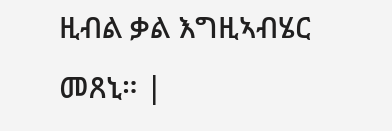ዚብል ቃል እግዚኣብሄር መጸኒ። |